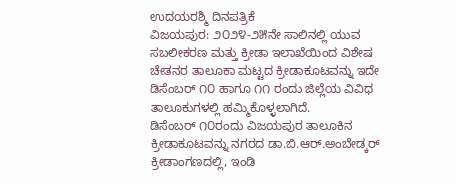ಉದಯರಶ್ಮಿ ದಿನಪತ್ರಿಕೆ
ವಿಜಯಪುರ: ೨೦೨೪-೨೫ನೇ ಸಾಲಿನಲ್ಲಿ ಯುವ ಸಬಲೀಕರಣ ಮತ್ತು ಕ್ರೀಡಾ ಇಲಾಖೆಯಿಂದ ವಿಶೇಷ ಚೇತನರ ತಾಲೂಕಾ ಮಟ್ಟದ ಕ್ರೀಡಾಕೂಟವನ್ನು ಇದೇ ಡಿಸೆಂಬರ್ ೧೦ ಹಾಗೂ ೧೧ ರಂದು ಜಿಲ್ಲೆಯ ವಿವಿಧ ತಾಲೂಕುಗಳಲ್ಲಿ ಹಮ್ಮಿಕೊಳ್ಳಲಾಗಿದೆ.
ಡಿಸೆಂಬರ್ ೧೦ರಂದು ವಿಜಯಪುರ ತಾಲೂಕಿನ ಕ್ರೀಡಾಕೂಟವನ್ನು ನಗರದ ಡಾ.ಬಿ.ಆರ್.ಅಂಬೇಡ್ಕರ್ ಕ್ರೀಡಾಂಗಣದಲ್ಲಿ, ಇಂಡಿ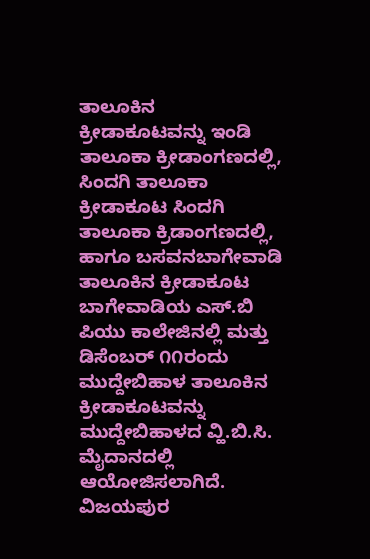ತಾಲೂಕಿನ ಕ್ರೀಡಾಕೂಟವನ್ನು ಇಂಡಿ ತಾಲೂಕಾ ಕ್ರೀಡಾಂಗಣದಲ್ಲಿ, ಸಿಂದಗಿ ತಾಲೂಕಾ ಕ್ರೀಡಾಕೂಟ ಸಿಂದಗಿ ತಾಲೂಕಾ ಕ್ರಿಡಾಂಗಣದಲ್ಲಿ, ಹಾಗೂ ಬಸವನಬಾಗೇವಾಡಿ ತಾಲೂಕಿನ ಕ್ರೀಡಾಕೂಟ ಬಾಗೇವಾಡಿಯ ಎಸ್.ಬಿ ಪಿಯು ಕಾಲೇಜಿನಲ್ಲಿ ಮತ್ತು ಡಿಸೆಂಬರ್ ೧೧ರಂದು ಮುದ್ದೇಬಿಹಾಳ ತಾಲೂಕಿನ ಕ್ರೀಡಾಕೂಟವನ್ನು ಮುದ್ದೇಬಿಹಾಳದ ವ್ಹಿ.ಬಿ.ಸಿ. ಮೈದಾನದಲ್ಲಿ ಆಯೋಜಿಸಲಾಗಿದೆ.
ವಿಜಯಪುರ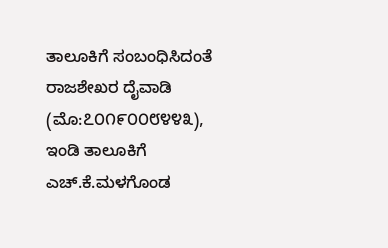ತಾಲೂಕಿಗೆ ಸಂಬಂಧಿಸಿದಂತೆ ರಾಜಶೇಖರ ದೈವಾಡಿ (ಮೊ:೭೦೧೯೦೦೮೪೪೩), ಇಂಡಿ ತಾಲೂಕಿಗೆ ಎಚ್.ಕೆ.ಮಳಗೊಂಡ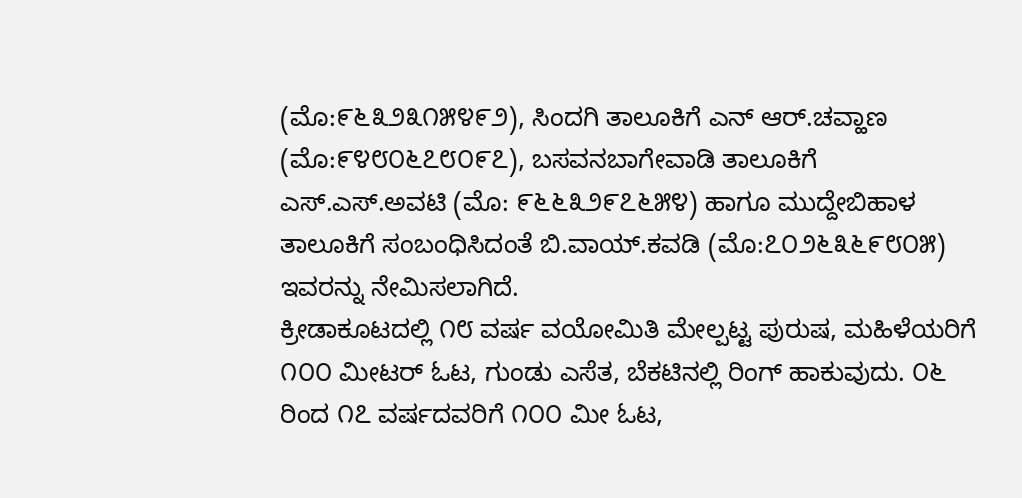(ಮೊ:೯೬೩೨೩೧೫೪೯೨), ಸಿಂದಗಿ ತಾಲೂಕಿಗೆ ಎನ್ ಆರ್.ಚವ್ಹಾಣ (ಮೊ:೯೪೮೦೬೭೮೦೯೭), ಬಸವನಬಾಗೇವಾಡಿ ತಾಲೂಕಿಗೆ ಎಸ್.ಎಸ್.ಅವಟಿ (ಮೊ: ೯೬೬೩೨೯೭೬೫೪) ಹಾಗೂ ಮುದ್ದೇಬಿಹಾಳ ತಾಲೂಕಿಗೆ ಸಂಬಂಧಿಸಿದಂತೆ ಬಿ.ವಾಯ್.ಕವಡಿ (ಮೊ:೭೦೨೬೩೬೯೮೦೫) ಇವರನ್ನು ನೇಮಿಸಲಾಗಿದೆ.
ಕ್ರೀಡಾಕೂಟದಲ್ಲಿ ೧೮ ವರ್ಷ ವಯೋಮಿತಿ ಮೇಲ್ಪಟ್ಟ ಪುರುಷ, ಮಹಿಳೆಯರಿಗೆ ೧೦೦ ಮೀಟರ್ ಓಟ, ಗುಂಡು ಎಸೆತ, ಬೆಕಟಿನಲ್ಲಿ ರಿಂಗ್ ಹಾಕುವುದು. ೦೬ ರಿಂದ ೧೭ ವರ್ಷದವರಿಗೆ ೧೦೦ ಮೀ ಓಟ,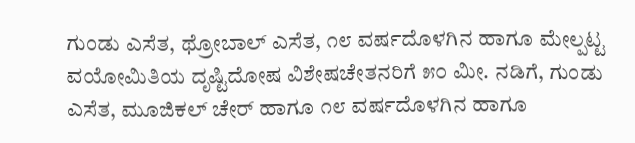ಗುಂಡು ಎಸೆತ, ಥ್ರೋಬಾಲ್ ಎಸೆತ, ೧೮ ವರ್ಷದೊಳಗಿನ ಹಾಗೂ ಮೇಲ್ಪಟ್ಟ ವಯೋಮಿತಿಯ ದೃಷ್ಟಿದೋಷ ವಿಶೇಷಚೇತನರಿಗೆ ೫೦ ಮೀ. ನಡಿಗೆ, ಗುಂಡು ಎಸೆತ, ಮೂಜಿಕಲ್ ಚೇರ್ ಹಾಗೂ ೧೮ ವರ್ಷದೊಳಗಿನ ಹಾಗೂ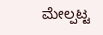ಮೇಲ್ಪಟ್ಟ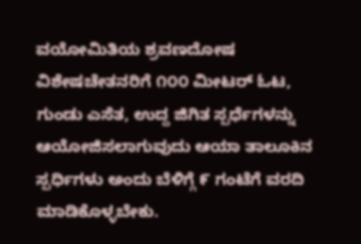ವಯೋಮಿತಿಯ ಶ್ರವಣದೋಷ ವಿಶೇಷಚೇತನರಿಗೆ ೧೦೦ ಮೀಟರ್ ಓಟ, ಗುಂಡು ಎಸೆತ, ಉದ್ದ ಜಿಗಿತ ಸ್ಪರ್ಧೆಗಳನ್ನು ಆಯೋಜಿಸಲಾಗುವುದು ಆಯಾ ತಾಲೂಕಿನ ಸ್ಪರ್ಧಿಗಳು ಅಂದು ಬೆಳಿಗ್ಗೆ ೯ ಗಂಟೆಗೆ ವರದಿ ಮಾಡಿಕೊಳ್ಳಬೇಕು.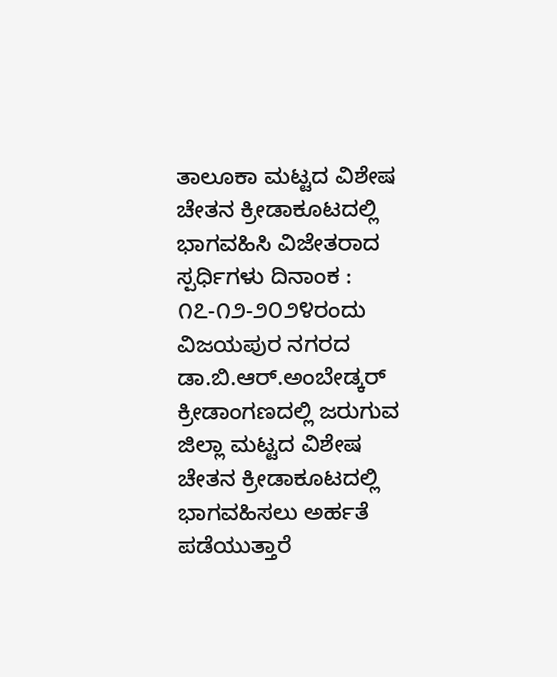ತಾಲೂಕಾ ಮಟ್ಟದ ವಿಶೇಷ ಚೇತನ ಕ್ರೀಡಾಕೂಟದಲ್ಲಿ ಭಾಗವಹಿಸಿ ವಿಜೇತರಾದ ಸ್ಪರ್ಧಿಗಳು ದಿನಾಂಕ : ೧೭-೧೨-೨೦೨೪ರಂದು ವಿಜಯಪುರ ನಗರದ ಡಾ.ಬಿ.ಆರ್.ಅಂಬೇಡ್ಕರ್ ಕ್ರೀಡಾಂಗಣದಲ್ಲಿ ಜರುಗುವ ಜಿಲ್ಲಾ ಮಟ್ಟದ ವಿಶೇಷ ಚೇತನ ಕ್ರೀಡಾಕೂಟದಲ್ಲಿ ಭಾಗವಹಿಸಲು ಅರ್ಹತೆ ಪಡೆಯುತ್ತಾರೆ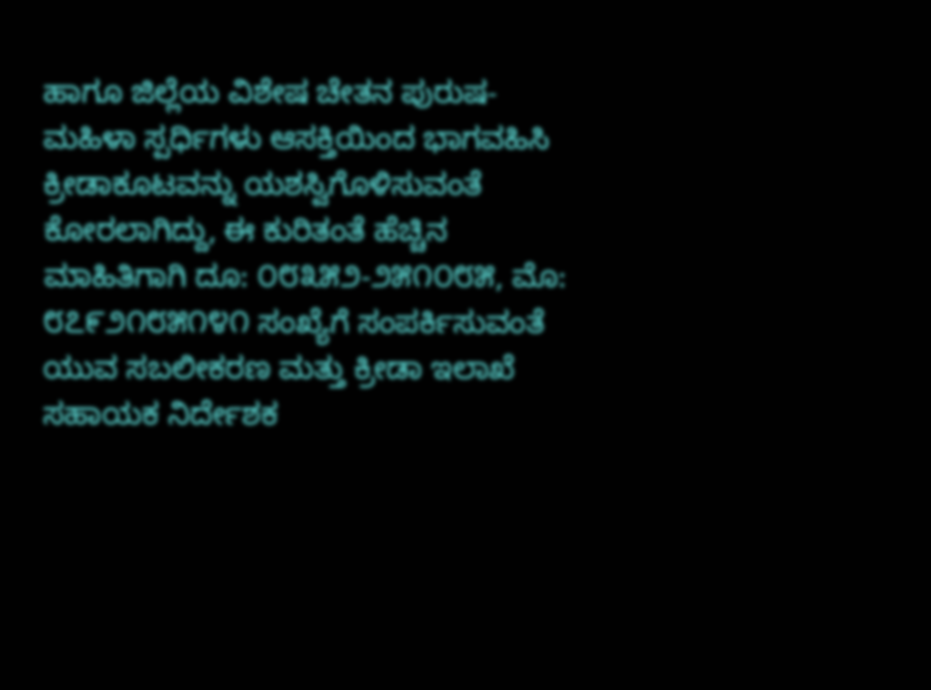ಹಾಗೂ ಜಿಲ್ಲೆಯ ವಿಶೇಷ ಚೇತನ ಪುರುಷ-ಮಹಿಳಾ ಸ್ಪರ್ಧಿಗಳು ಆಸಕ್ತಿಯಿಂದ ಭಾಗವಹಿಸಿ ಕ್ರೀಡಾಕೂಟವನ್ನು ಯಶಸ್ವಿಗೊಳಿಸುವಂತೆ ಕೋರಲಾಗಿದ್ದು, ಈ ಕುರಿತಂತೆ ಹೆಚ್ಚಿನ ಮಾಹಿತಿಗಾಗಿ ದೂ: ೦೮೩೫೨-೨೫೧೦೮೫, ಮೊ: ೮೭೯೨೧೮೫೧೪೧ ಸಂಖ್ಯೆಗೆ ಸಂಪರ್ಕಿಸುವಂತೆ ಯುವ ಸಬಲೀಕರಣ ಮತ್ತು ಕ್ರೀಡಾ ಇಲಾಖೆ ಸಹಾಯಕ ನಿರ್ದೇಶಕ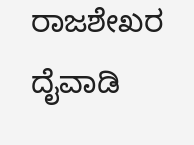ರಾಜಶೇಖರ ದೈವಾಡಿ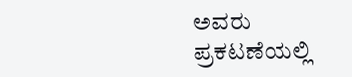ಅವರು ಪ್ರಕಟಣೆಯಲ್ಲಿ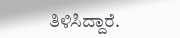ತಿಳಿಸಿದ್ದಾರೆ.